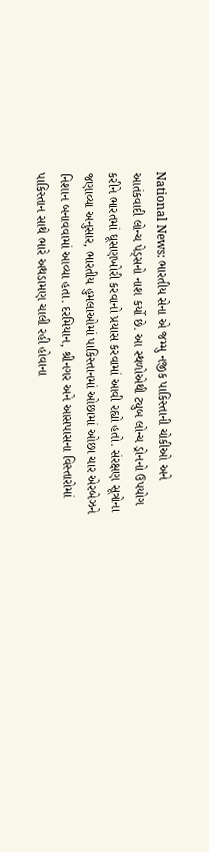National News: ભારતીય સેના એ જમ્મુ નજીક પાકિસ્તાની ચોકીઓ અને આતંકવાદી લોન્ચ પેડ્સનો નાશ કર્યો છે. આ સ્થળોએથી ટ્યુબ લોન્ચ ડ્રોનનો ઉપયોગ કરીને ભારતમાં ઘૂસણખોરી કરવાનો પ્રયાસ કરવામાં આવી રહ્યો હતો. સંરક્ષણ સૂત્રોના જણાવ્યા અનુસાર, ભારતીય હુમલાઓમાં પાકિસ્તાનમાં ઓછામાં ઓછા ચાર એરબેઝને નિશાન બનાવવામાં આવ્યા હતા. દરમિયાન, શ્રીનગર અને આસપાસના વિસ્તારોમાં પાકિસ્તાન સાથે ભારે અથડામણ ચાલી રહી હોવાના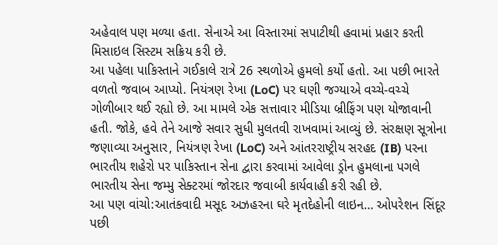અહેવાલ પણ મળ્યા હતા. સેનાએ આ વિસ્તારમાં સપાટીથી હવામાં પ્રહાર કરતી મિસાઇલ સિસ્ટમ સક્રિય કરી છે.
આ પહેલા પાકિસ્તાને ગઈકાલે રાત્રે 26 સ્થળોએ હુમલો કર્યો હતો. આ પછી ભારતે વળતો જવાબ આપ્યો. નિયંત્રણ રેખા (LoC) પર ઘણી જગ્યાએ વચ્ચે-વચ્ચે ગોળીબાર થઈ રહ્યો છે. આ મામલે એક સત્તાવાર મીડિયા બ્રીફિંગ પણ યોજાવાની હતી. જોકે, હવે તેને આજે સવાર સુધી મુલતવી રાખવામાં આવ્યું છે. સંરક્ષણ સૂત્રોના જણાવ્યા અનુસાર, નિયંત્રણ રેખા (LoC) અને આંતરરાષ્ટ્રીય સરહદ (IB) પરના ભારતીય શહેરો પર પાકિસ્તાન સેના દ્વારા કરવામાં આવેલા ડ્રોન હુમલાના પગલે ભારતીય સેના જમ્મુ સેક્ટરમાં જોરદાર જવાબી કાર્યવાહી કરી રહી છે.
આ પણ વાંચો:આતંકવાદી મસૂદ અઝહરના ઘરે મૃતદેહોની લાઇન… ઓપરેશન સિંદૂર પછી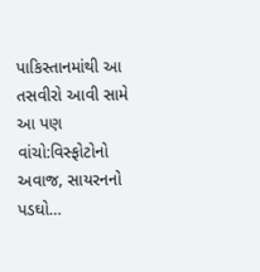પાકિસ્તાનમાંથી આ તસવીરો આવી સામે
આ પણ વાંચો:વિસ્ફોટોનો અવાજ, સાયરનનો પડઘો…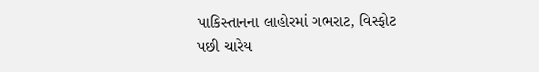પાકિસ્તાનના લાહોરમાં ગભરાટ, વિસ્ફોટ પછી ચારેય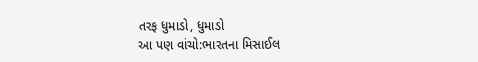તરફ ધુમાડો, ધુમાડો
આ પણ વાંચો:ભારતના મિસાઈલ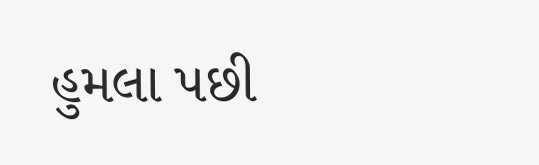હુમલા પછી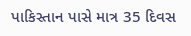પાકિસ્તાન પાસે માત્ર 35 દિવસ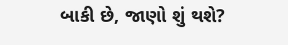બાકી છે, જાણો શું થશે?